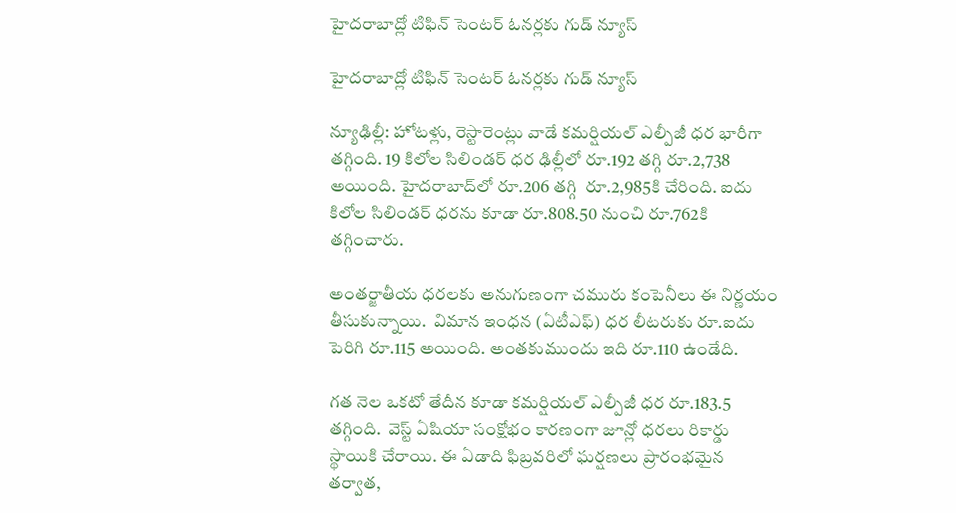హైదరాబాద్లో టిఫిన్ సెంటర్ ఓనర్లకు గుడ్ న్యూస్

హైదరాబాద్లో టిఫిన్ సెంటర్ ఓనర్లకు గుడ్ న్యూస్

న్యూఢిల్లీ: హోటళ్లు, రెస్టారెంట్లు వాడే కమర్షియల్ ఎల్పీజీ ధర భారీగా తగ్గింది. 19 కిలోల సిలిండర్ ధర ఢిల్లీలో రూ.192 తగ్గి రూ.2,738 అయింది. హైదరాబాద్‌‌‌‌‌‌‌‌‌‌‌‌‌‌‌‌లో రూ.206 తగ్గి  రూ.2,985కి చేరింది. ఐదు కిలోల సిలిండర్ ధరను కూడా రూ.808.50 నుంచి రూ.762కి తగ్గించారు.

అంతర్జాతీయ ధరలకు అనుగుణంగా చమురు కంపెనీలు ఈ నిర్ణయం తీసుకున్నాయి.  విమాన ఇంధన (ఏటీఎఫ్) ధర లీటరుకు రూ.ఐదు పెరిగి రూ.115 అయింది. అంతకుముందు ఇది రూ.110 ఉండేది.

గత నెల ఒకటో తేదీన కూడా కమర్షియల్ ఎల్పీజీ ధర రూ.183.5 తగ్గింది.  వెస్ట్ ఏషియా సంక్షోభం కారణంగా జూన్లో ధరలు రికార్డు స్థాయికి చేరాయి. ఈ ఏడాది ఫిబ్రవరిలో ఘర్షణలు ప్రారంభమైన తర్వాత,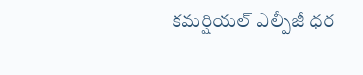కమర్షియల్ ఎల్పీజీ ధర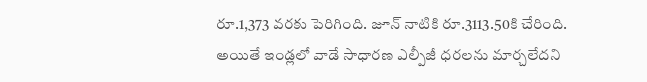రూ.1,373 వరకు పెరిగింది. జూన్ నాటికి రూ.3113.50కి చేరింది. అయితే ఇండ్లలో వాడే సాధారణ ఎల్పీజీ ధరలను మార్చలేదని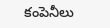కంపెనీలు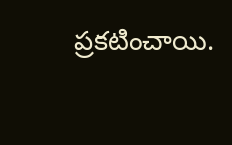ప్రకటించాయి.